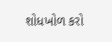શોધખોળ કરો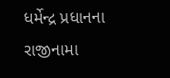ધર્મેન્દ્ર પ્રધાનના રાજીનામા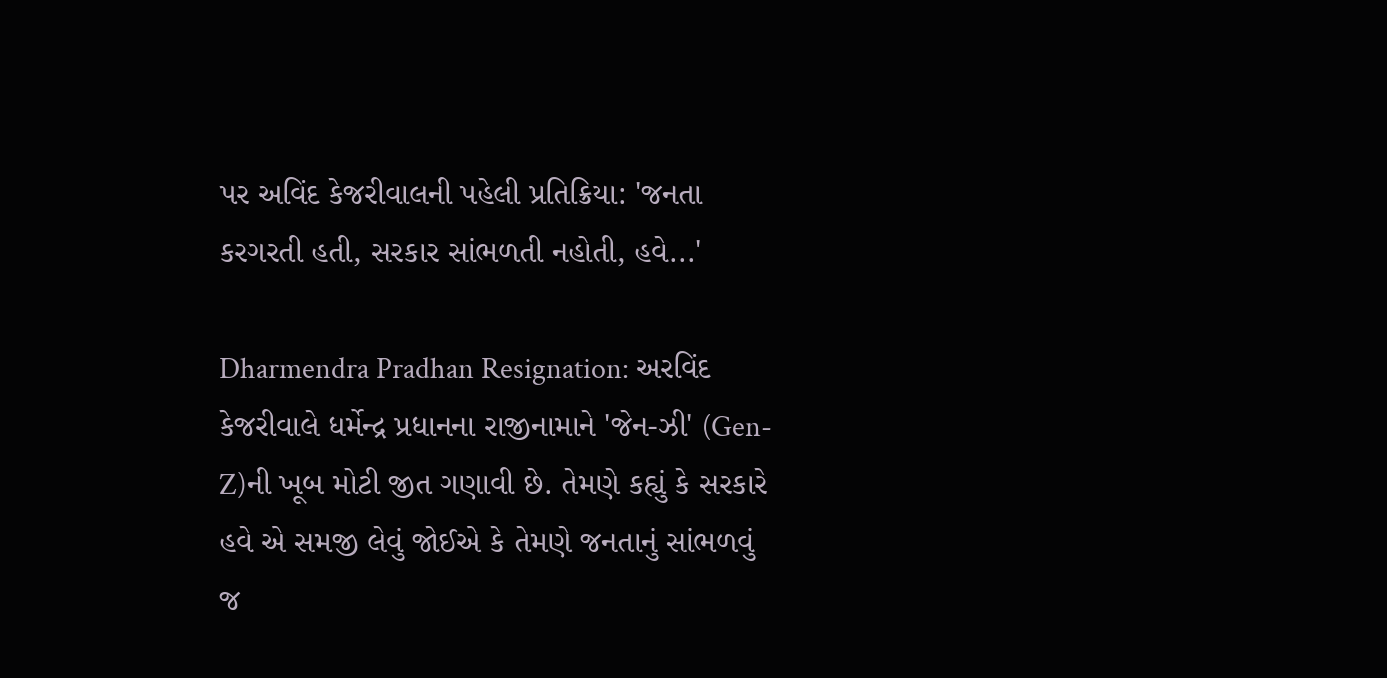પર અવિંદ કેજરીવાલની પહેલી પ્રતિક્રિયા: 'જનતા કરગરતી હતી, સરકાર સાંભળતી નહોતી, હવે...'

Dharmendra Pradhan Resignation: અરવિંદ કેજરીવાલે ધર્મેન્દ્ર પ્રધાનના રાજીનામાને 'જેન-ઝી' (Gen-Z)ની ખૂબ મોટી જીત ગણાવી છે. તેમણે કહ્યું કે સરકારે હવે એ સમજી લેવું જોઈએ કે તેમણે જનતાનું સાંભળવું જ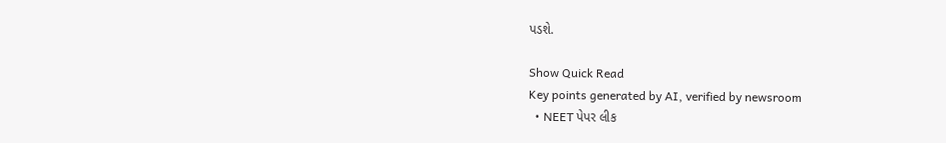પડશે.

Show Quick Read
Key points generated by AI, verified by newsroom
  • NEET પેપર લીક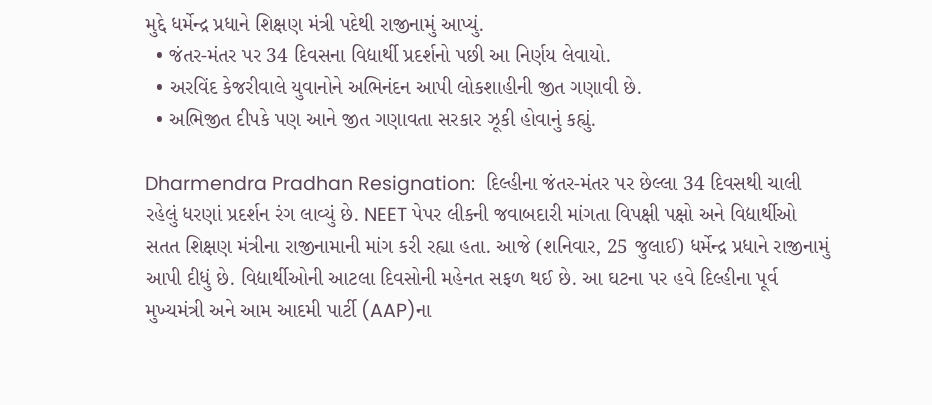મુદ્દે ધર્મેન્દ્ર પ્રધાને શિક્ષણ મંત્રી પદેથી રાજીનામું આપ્યું.
  • જંતર-મંતર પર 34 દિવસના વિદ્યાર્થી પ્રદર્શનો પછી આ નિર્ણય લેવાયો.
  • અરવિંદ કેજરીવાલે યુવાનોને અભિનંદન આપી લોકશાહીની જીત ગણાવી છે.
  • અભિજીત દીપકે પણ આને જીત ગણાવતા સરકાર ઝૂકી હોવાનું કહ્યું.

Dharmendra Pradhan Resignation:  દિલ્હીના જંતર-મંતર પર છેલ્લા 34 દિવસથી ચાલી રહેલું ધરણાં પ્રદર્શન રંગ લાવ્યું છે. NEET પેપર લીકની જવાબદારી માંગતા વિપક્ષી પક્ષો અને વિદ્યાર્થીઓ સતત શિક્ષણ મંત્રીના રાજીનામાની માંગ કરી રહ્યા હતા. આજે (શનિવાર, 25 જુલાઈ) ધર્મેન્દ્ર પ્રધાને રાજીનામું આપી દીધું છે. વિદ્યાર્થીઓની આટલા દિવસોની મહેનત સફળ થઈ છે. આ ઘટના પર હવે દિલ્હીના પૂર્વ મુખ્યમંત્રી અને આમ આદમી પાર્ટી (AAP)ના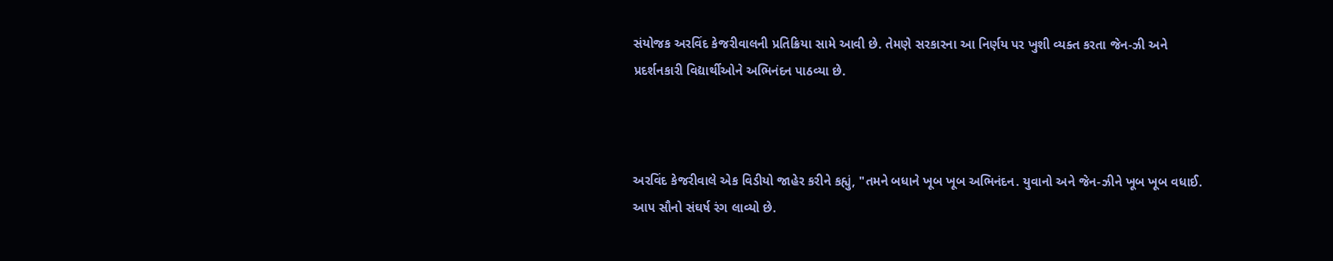સંયોજક અરવિંદ કેજરીવાલની પ્રતિક્રિયા સામે આવી છે. તેમણે સરકારના આ નિર્ણય પર ખુશી વ્યક્ત કરતા જેન-ઝી અને પ્રદર્શનકારી વિદ્યાર્થીઓને અભિનંદન પાઠવ્યા છે.



અરવિંદ કેજરીવાલે એક વિડીયો જાહેર કરીને કહ્યું, "તમને બધાને ખૂબ ખૂબ અભિનંદન. યુવાનો અને જેન-ઝીને ખૂબ ખૂબ વધાઈ. આપ સૌનો સંઘર્ષ રંગ લાવ્યો છે.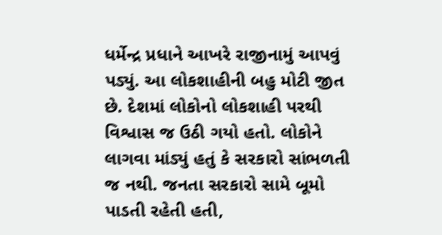ધર્મેન્દ્ર પ્રધાને આખરે રાજીનામું આપવું પડ્યું. આ લોકશાહીની બહુ મોટી જીત છે. દેશમાં લોકોનો લોકશાહી પરથી વિશ્વાસ જ ઉઠી ગયો હતો. લોકોને લાગવા માંડ્યું હતું કે સરકારો સાંભળતી જ નથી. જનતા સરકારો સામે બૂમો પાડતી રહેતી હતી,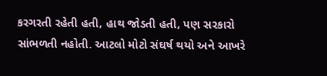કરગરતી રહેતી હતી, હાથ જોડતી હતી, પણ સરકારો સાંભળતી નહોતી. આટલો મોટો સંઘર્ષ થયો અને આખરે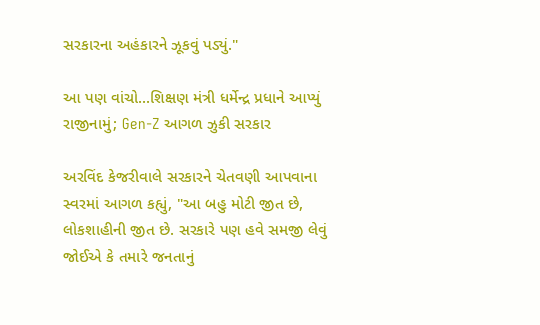સરકારના અહંકારને ઝૂકવું પડ્યું."

આ પણ વાંચો...શિક્ષણ મંત્રી ધર્મેન્દ્ર પ્રધાને આપ્યું રાજીનામું; Gen-Z આગળ ઝુકી સરકાર

અરવિંદ કેજરીવાલે સરકારને ચેતવણી આપવાના સ્વરમાં આગળ કહ્યું, "આ બહુ મોટી જીત છે, લોકશાહીની જીત છે. સરકારે પણ હવે સમજી લેવું જોઈએ કે તમારે જનતાનું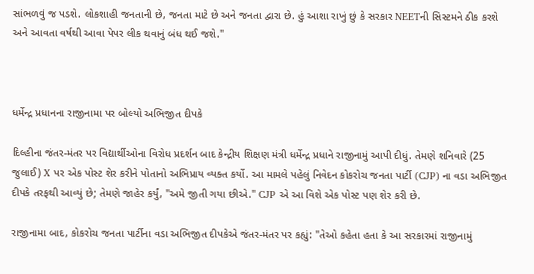સાંભળવું જ પડશે. લોકશાહી જનતાની છે, જનતા માટે છે અને જનતા દ્વારા છે. હું આશા રાખું છું કે સરકાર NEETની સિસ્ટમને ઠીક કરશે અને આવતા વર્ષથી આવા પેપર લીક થવાનું બંધ થઈ જશે."



ધર્મેન્દ્ર પ્રધાનના રાજીનામા પર બોલ્યો અભિજીત દીપકે

દિલ્હીના જંતર-મંતર પર વિદ્યાર્થીઓના વિરોધ પ્રદર્શન બાદ કેન્દ્રીય શિક્ષણ મંત્રી ધર્મેન્દ્ર પ્રધાને રાજીનામું આપી દીધું. તેમણે શનિવારે (25 જુલાઈ) X પર એક પોસ્ટ શેર કરીને પોતાનો અભિપ્રાય વ્યક્ત કર્યો. આ મામલે પહેલું નિવેદન કોકરોચ જનતા પાર્ટી (CJP) ના વડા અભિજીત દીપકે તરફથી આવ્યું છે; તેમણે જાહેર કર્યું, "અમે જીતી ગયા છીએ." CJP એ આ વિશે એક પોસ્ટ પણ શેર કરી છે.

રાજીનામા બાદ, કોકરોચ જનતા પાર્ટીના વડા અભિજીત દીપકેએ જંતર-મંતર પર કહ્યું: "તેઓ કહેતા હતા કે આ સરકારમાં રાજીનામું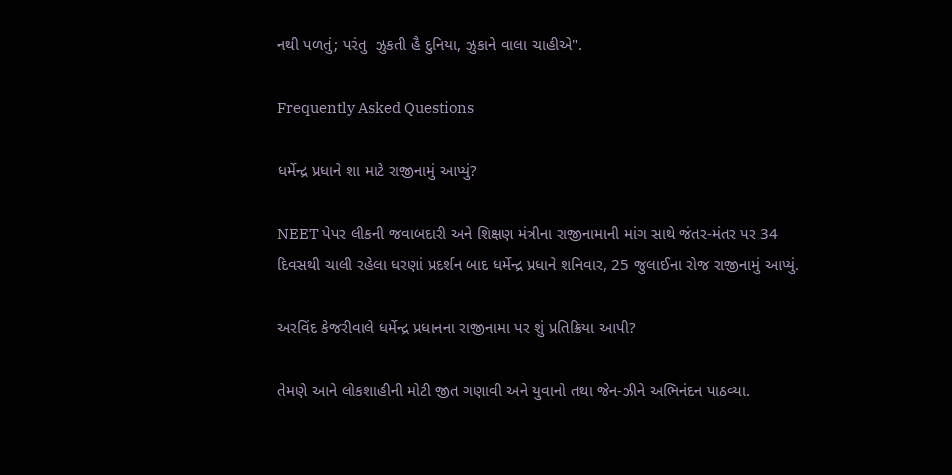નથી પળતું; પરંતુ  ઝુકતી હૈ દુનિયા, ઝુકાને વાલા ચાહીએ".

Frequently Asked Questions

ધર્મેન્દ્ર પ્રધાને શા માટે રાજીનામું આપ્યું?

NEET પેપર લીકની જવાબદારી અને શિક્ષણ મંત્રીના રાજીનામાની માંગ સાથે જંતર-મંતર પર 34 દિવસથી ચાલી રહેલા ધરણાં પ્રદર્શન બાદ ધર્મેન્દ્ર પ્રધાને શનિવાર, 25 જુલાઈના રોજ રાજીનામું આપ્યું.

અરવિંદ કેજરીવાલે ધર્મેન્દ્ર પ્રધાનના રાજીનામા પર શું પ્રતિક્રિયા આપી?

તેમણે આને લોકશાહીની મોટી જીત ગણાવી અને યુવાનો તથા જેન-ઝીને અભિનંદન પાઠવ્યા.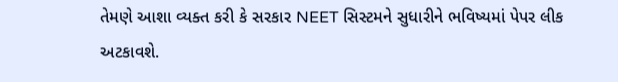તેમણે આશા વ્યક્ત કરી કે સરકાર NEET સિસ્ટમને સુધારીને ભવિષ્યમાં પેપર લીક અટકાવશે.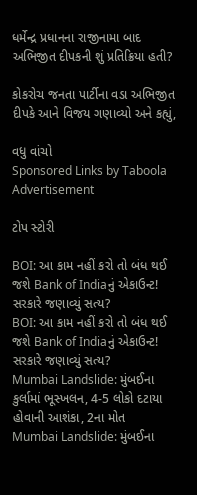ધર્મેન્દ્ર પ્રધાનના રાજીનામા બાદ અભિજીત દીપકની શું પ્રતિક્રિયા હતી?

કોકરોચ જનતા પાર્ટીના વડા અભિજીત દીપકે આને વિજય ગણાવ્યો અને કહ્યું,

વધુ વાંચો
Sponsored Links by Taboola
Advertisement

ટોપ સ્ટોરી

BOI: આ કામ નહીં કરો તો બંધ થઈ જશે Bank of Indiaનું એકાઉન્ટ! સરકારે જણાવ્યું સત્ય?
BOI: આ કામ નહીં કરો તો બંધ થઈ જશે Bank of Indiaનું એકાઉન્ટ! સરકારે જણાવ્યું સત્ય?
Mumbai Landslide: મુંબઈના કુર્લામાં ભૂસ્ખલન, 4-5 લોકો દટાયા હોવાની આશંકા, 2ના મોત
Mumbai Landslide: મુંબઈના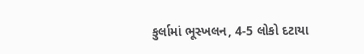કુર્લામાં ભૂસ્ખલન, 4-5 લોકો દટાયા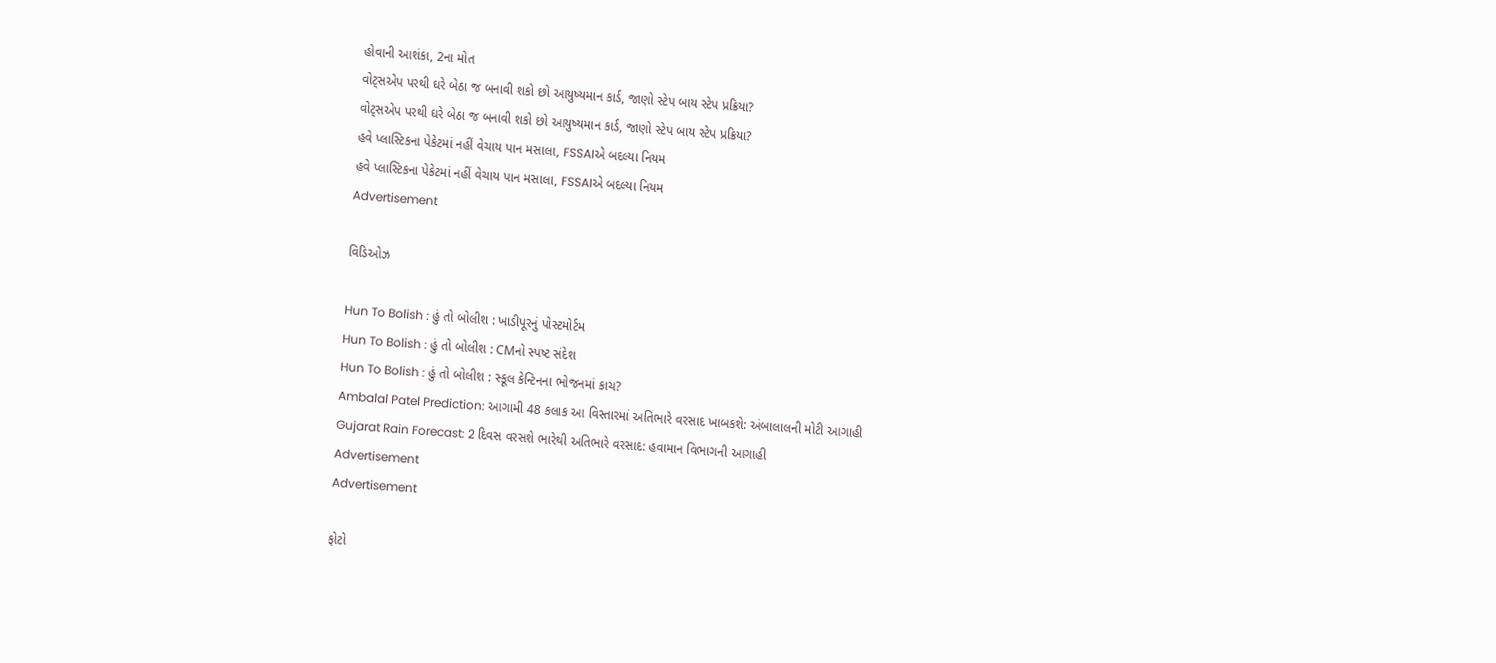હોવાની આશંકા, 2ના મોત
વોટ્સએપ પરથી ઘરે બેઠા જ બનાવી શકો છો આયુષ્યમાન કાર્ડ, જાણો સ્ટેપ બાય સ્ટેપ પ્રક્રિયા?
વોટ્સએપ પરથી ઘરે બેઠા જ બનાવી શકો છો આયુષ્યમાન કાર્ડ, જાણો સ્ટેપ બાય સ્ટેપ પ્રક્રિયા?
હવે પ્લાસ્ટિકના પેકેટમાં નહીં વેચાય પાન મસાલા, FSSAIએ બદલ્યા નિયમ
હવે પ્લાસ્ટિકના પેકેટમાં નહીં વેચાય પાન મસાલા, FSSAIએ બદલ્યા નિયમ
Advertisement

વિડિઓઝ

Hun To Bolish : હું તો બોલીશ : ખાડીપૂરનું પોસ્ટમોર્ટમ
Hun To Bolish : હું તો બોલીશ : CMનો સ્પષ્ટ સંદેશ
Hun To Bolish : હું તો બોલીશ : સ્કૂલ કેન્ટિનના ભોજનમાં કાચ?
Ambalal Patel Prediction: આગામી 48 કલાક આ વિસ્તારમાં અતિભારે વરસાદ ખાબકશે: અંબાલાલની મોટી આગાહી
Gujarat Rain Forecast: 2 દિવસ વરસશે ભારેથી અતિભારે વરસાદ: હવામાન વિભાગની આગાહી
Advertisement
Advertisement

ફોટો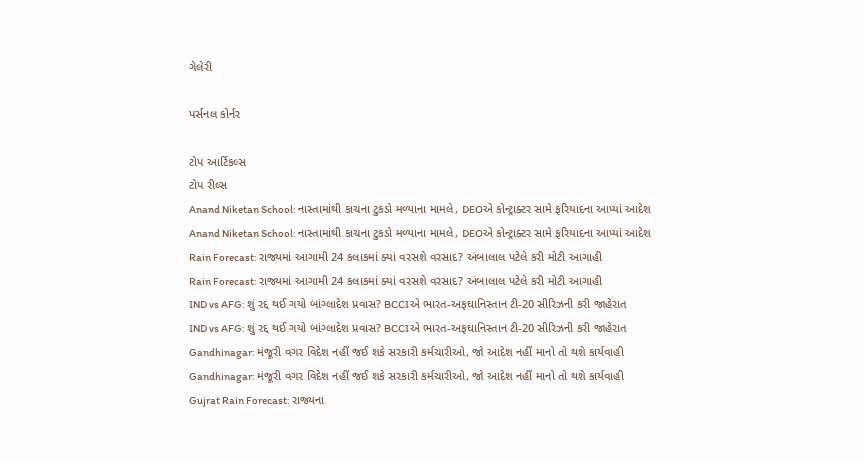ગેલેરી

પર્સનલ કોર્નર

ટોપ આર્ટિકલ્સ
ટોપ રીલ્સ
Anand Niketan School: નાસ્તામાંથી કાચના ટુકડો મળ્યાના મામલે, DEOએ કોન્ટ્રાક્ટર સામે ફરિયાદના આપ્યાં આદેશ
Anand Niketan School: નાસ્તામાંથી કાચના ટુકડો મળ્યાના મામલે, DEOએ કોન્ટ્રાક્ટર સામે ફરિયાદના આપ્યાં આદેશ
Rain Forecast: રાજ્યમાં આગામી 24 કલાકમાં ક્યાં વરસશે વરસાદ? અંબાલાલ પટેલે કરી મોટી આગાહી
Rain Forecast: રાજ્યમાં આગામી 24 કલાકમાં ક્યાં વરસશે વરસાદ? અંબાલાલ પટેલે કરી મોટી આગાહી
IND vs AFG: શું રદ્દ થઈ ગયો બાંગ્લાદેશ પ્રવાસ? BCCIએ ભારત-અફઘાનિસ્તાન ટી-20 સીરિઝની કરી જાહેરાત
IND vs AFG: શું રદ્દ થઈ ગયો બાંગ્લાદેશ પ્રવાસ? BCCIએ ભારત-અફઘાનિસ્તાન ટી-20 સીરિઝની કરી જાહેરાત
Gandhinagar: મંજૂરી વગર વિદેશ નહીં જઈ શકે સરકારી કર્મચારીઓ, જો આદેશ નહીં માનો તો થશે કાર્યવાહી
Gandhinagar: મંજૂરી વગર વિદેશ નહીં જઈ શકે સરકારી કર્મચારીઓ, જો આદેશ નહીં માનો તો થશે કાર્યવાહી
Gujrat Rain Forecast: રાજ્યના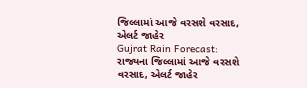જિલ્લામાં આજે વરસશે વરસાદ, એલર્ટ જાહેર
Gujrat Rain Forecast: રાજ્યના જિલ્લામાં આજે વરસશે વરસાદ, એલર્ટ જાહેર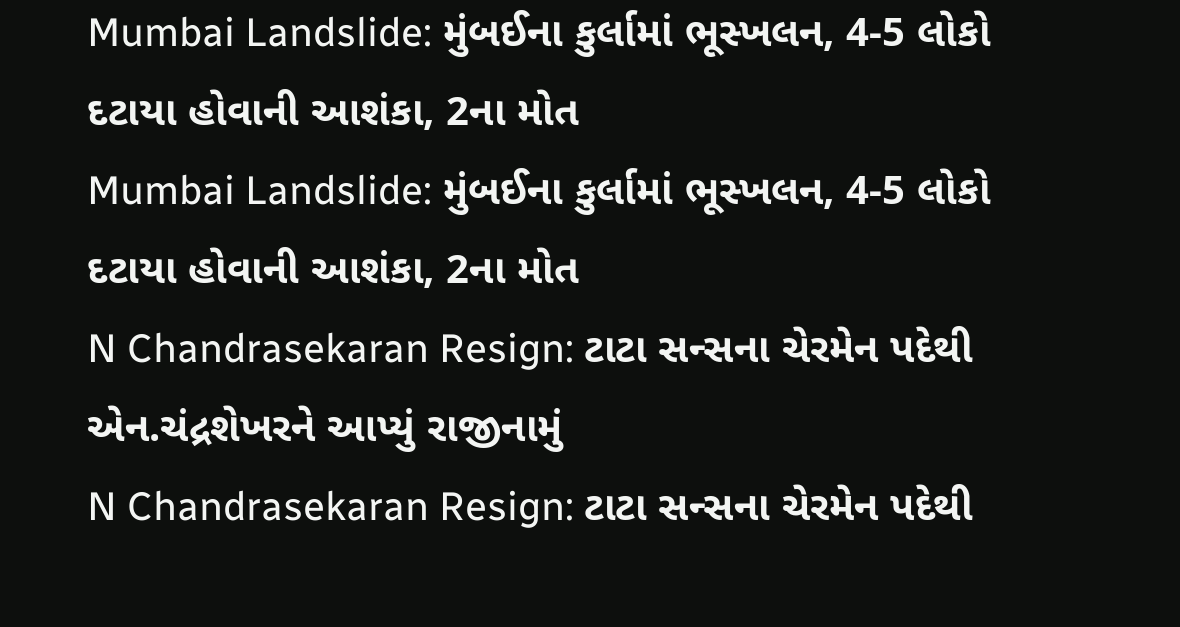Mumbai Landslide: મુંબઈના કુર્લામાં ભૂસ્ખલન, 4-5 લોકો દટાયા હોવાની આશંકા, 2ના મોત
Mumbai Landslide: મુંબઈના કુર્લામાં ભૂસ્ખલન, 4-5 લોકો દટાયા હોવાની આશંકા, 2ના મોત
N Chandrasekaran Resign: ટાટા સન્સના ચેરમેન પદેથી એન.ચંદ્રશેખરને આપ્યું રાજીનામું
N Chandrasekaran Resign: ટાટા સન્સના ચેરમેન પદેથી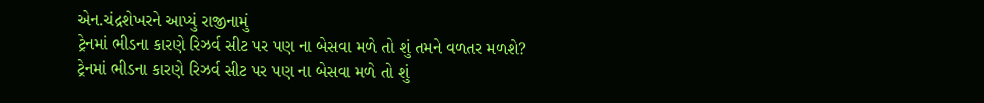એન.ચંદ્રશેખરને આપ્યું રાજીનામું
ટ્રેનમાં ભીડના કારણે રિઝર્વ સીટ પર પણ ના બેસવા મળે તો શું તમને વળતર મળશે?
ટ્રેનમાં ભીડના કારણે રિઝર્વ સીટ પર પણ ના બેસવા મળે તો શું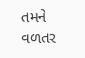તમને વળતર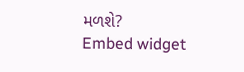મળશે?
Embed widget